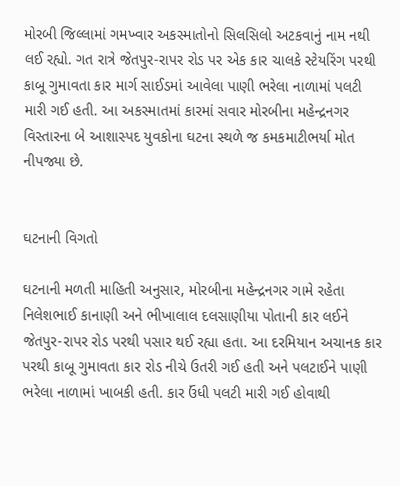મોરબી જિલ્લામાં ગમખ્વાર અકસ્માતોનો સિલસિલો અટકવાનું નામ નથી લઈ રહ્યો. ગત રાત્રે જેતપુર-રાપર રોડ પર એક કાર ચાલકે સ્ટેયરિંગ પરથી કાબૂ ગુમાવતા કાર માર્ગ સાઈડમાં આવેલા પાણી ભરેલા નાળામાં પલટી મારી ગઈ હતી. આ અકસ્માતમાં કારમાં સવાર મોરબીના મહેન્દ્રનગર વિસ્તારના બે આશાસ્પદ યુવકોના ઘટના સ્થળે જ કમકમાટીભર્યા મોત નીપજ્યા છે.


ઘટનાની વિગતો

ઘટનાની મળતી માહિતી અનુસાર, મોરબીના મહેન્દ્રનગર ગામે રહેતા નિલેશભાઈ કાનાણી અને ભીખાલાલ દલસાણીયા પોતાની કાર લઈને જેતપુર-રાપર રોડ પરથી પસાર થઈ રહ્યા હતા. આ દરમિયાન અચાનક કાર પરથી કાબૂ ગુમાવતા કાર રોડ નીચે ઉતરી ગઈ હતી અને પલટાઈને પાણી ભરેલા નાળામાં ખાબકી હતી. કાર ઉંધી પલટી મારી ગઈ હોવાથી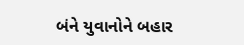બંને યુવાનોને બહાર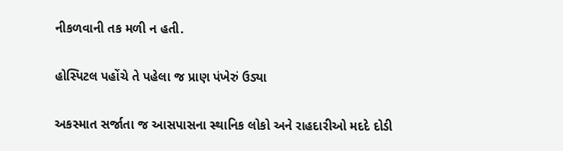નીકળવાની તક મળી ન હતી.

હોસ્પિટલ પહોંચે તે પહેલા જ પ્રાણ પંખેરું ઉડ્યા

અકસ્માત સર્જાતા જ આસપાસના સ્થાનિક લોકો અને રાહદારીઓ મદદે દોડી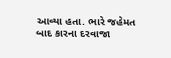આવ્યા હતા. ભારે જહેમત બાદ કારના દરવાજા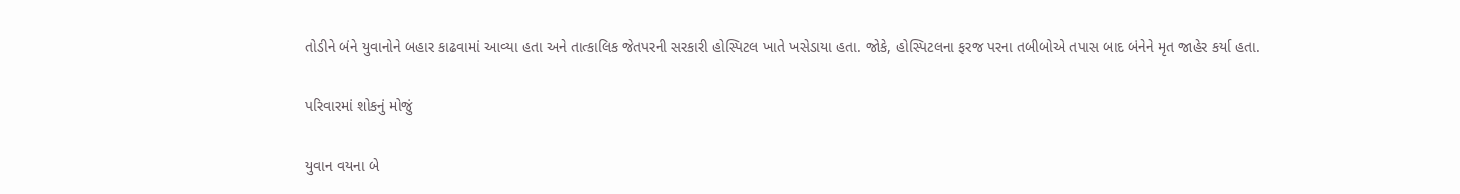તોડીને બંને યુવાનોને બહાર કાઢવામાં આવ્યા હતા અને તાત્કાલિક જેતપરની સરકારી હોસ્પિટલ ખાતે ખસેડાયા હતા. જોકે, હોસ્પિટલના ફરજ પરના તબીબોએ તપાસ બાદ બંનેને મૃત જાહેર કર્યા હતા.

પરિવારમાં શોકનું મોજું

યુવાન વયના બે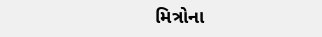મિત્રોના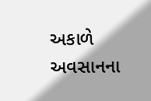અકાળે અવસાનના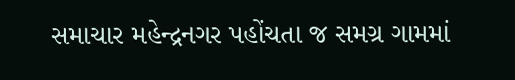સમાચાર મહેન્દ્રનગર પહોંચતા જ સમગ્ર ગામમાં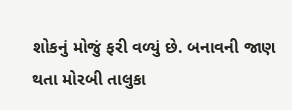શોકનું મોજું ફરી વળ્યું છે. બનાવની જાણ થતા મોરબી તાલુકા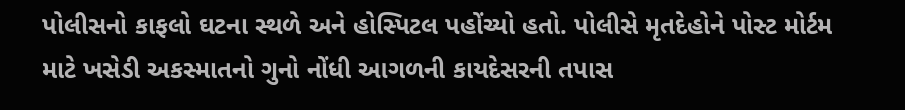પોલીસનો કાફલો ઘટના સ્થળે અને હોસ્પિટલ પહોંચ્યો હતો. પોલીસે મૃતદેહોને પોસ્ટ મોર્ટમ માટે ખસેડી અકસ્માતનો ગુનો નોંધી આગળની કાયદેસરની તપાસ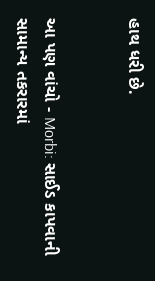હાથ ધરી છે.


આ પણ વાંચો - Morbi: સાઈડ કાપવાની સામાન્ય તકરારમાં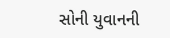સોની યુવાનની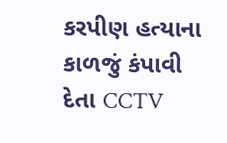કરપીણ હત્યાના કાળજું કંપાવી દેતા CCTV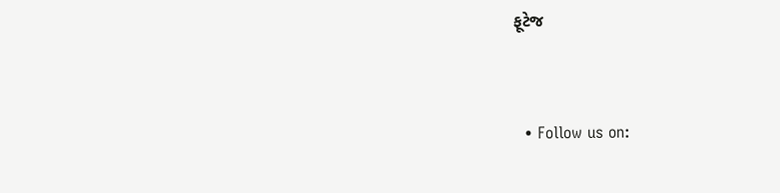ફૂટેજ


  • Follow us on: